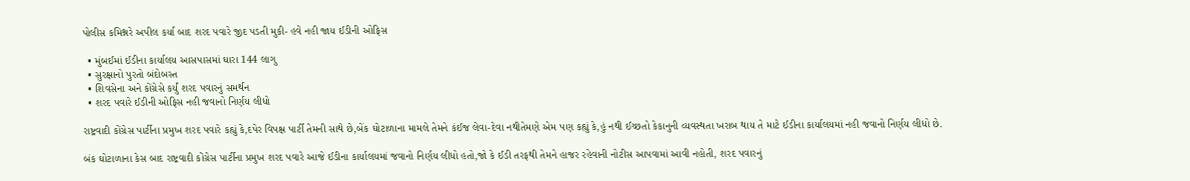પોલીસ કમિશ્નરે અપીલ કર્યા બાદ શરદ પવારે જીદ પડતી મુકી- હવે નહી જાય ઈડીની ઓફિસ

  • મુંબઈમાં ઈડીના કાર્યાલય આસપાસમાં ઘારા 144 લાગુ
  • સુરક્ષાનો પુરતો બંદોબસ્ત
  • શિવસેના અને કોંગ્રેસે કર્યું શરદ પવારનું સમર્થન
  • શરદ પવારે ઈડીની ઓફિસ નહી જવાનો નિર્ણય લીધો

રાષ્ટ્રવાદી કોંગ્રેસ પાર્ટીના પ્રમુખ શરદ પવારે કહ્યું કે,દપેર વિપક્ષ પાર્ટી તેમની સાથે છે,બેંક ઘોટાળાના મામલે તેમને કંઈજ લેવા-દેવા નથીતેમણે એમ પણ કહ્યું કે,હું નથી ઈચ્છતો કેકાનુની વ્યવસ્થતા ખરાબ થાય તે માટે ઈડીના કાર્યાલયમાં નહી જવાનો નિર્ણય લીધો છે.

બંક ઘોટાળાના કેસ બાદ રાષ્ટ્રવાદી કોંગ્રેસ પાર્ટીના પ્રમુખ શરદ પવારે આજે ઈડીના કાર્યાલયમાં જવાનો નિર્ણય લીધો હતો,જો કે ઈડી તરફથી તેમને હાજર રહેવાની નોટીસ આપવામાં આવી નહોતી, શરદ પવારનું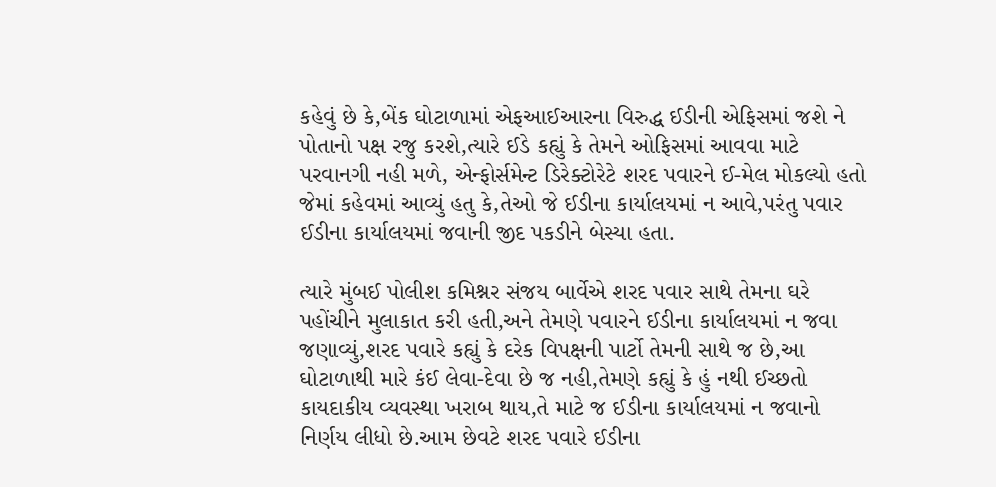કહેવું છે કે,બેંક ઘોટાળામાં એફઆઈઆરના વિરુદ્ધ ઈડીની એફિસમાં જશે ને પોતાનો પક્ષ રજુ કરશે,ત્યારે ઈડે કહ્યું કે તેમને ઓફિસમાં આવવા માટે પરવાનગી નહી મળે, એન્ફોર્સમેન્ટ ડિરેક્ટોરેટે શરદ પવારને ઈ-મેલ મોકલ્યો હતો જેમાં કહેવમાં આવ્યું હતુ કે,તેઓ જે ઈડીના કાર્યાલયમાં ન આવે,પરંતુ પવાર ઈડીના કાર્યાલયમાં જવાની જીદ પકડીને બેસ્યા હતા.

ત્યારે મુંબઈ પોલીશ કમિશ્નર સંજય બાર્વેએ શરદ પવાર સાથે તેમના ઘરે પહોંચીને મુલાકાત કરી હતી,અને તેમણે પવારને ઈડીના કાર્યાલયમાં ન જવા જણાવ્યું,શરદ પવારે કહ્યું કે દરેક વિપક્ષની પાર્ટો તેમની સાથે જ છે,આ ઘોટાળાથી મારે કંઈ લેવા-દેવા છે જ નહી,તેમણે કહ્યું કે હું નથી ઈચ્છતો કાયદાકીય વ્યવસ્થા ખરાબ થાય,તે માટે જ ઈડીના કાર્યાલયમાં ન જવાનો નિર્ણય લીધો છે.આમ છેવટે શરદ પવારે ઈડીના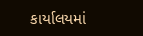કાર્યાલયમાં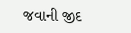જવાની જીદ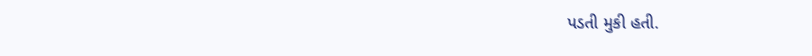પડતી મુકી હતી.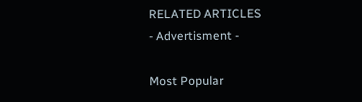RELATED ARTICLES
- Advertisment -

Most Popular